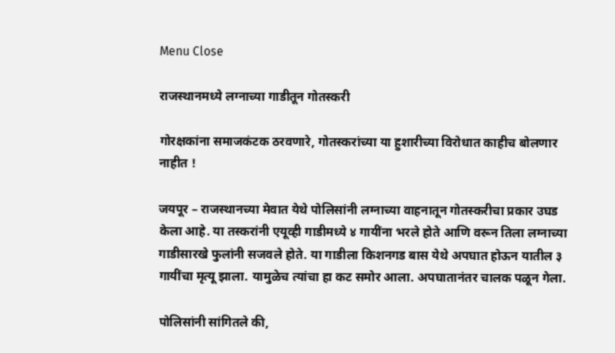Menu Close

राजस्थानमध्ये लग्नाच्या गाडीतून गोतस्करी

गोरक्षकांना समाजकंटक ठरवणारे, गोतस्करांच्या या हुशारीच्या विरोधात काहीच बोलणार नाहीत !

जयपूर – राजस्थानच्या मेवात येथे पोलिसांनी लग्नाच्या वाहनातून गोतस्करीचा प्रकार उघड केला आहे. या तस्करांनी एयूव्ही गाडीमध्ये ४ गायींना भरले होते आणि वरून तिला लग्नाच्या गाडीसारखे फुलांनी सजवले होते. या गाडीला किशनगड बास येथे अपघात होऊन यातील ३ गायींचा मृत्यू झाला. यामुळेच त्यांचा हा कट समोर आला. अपघातानंतर चालक पळून गेला.

पोलिसांनी सांगितले की,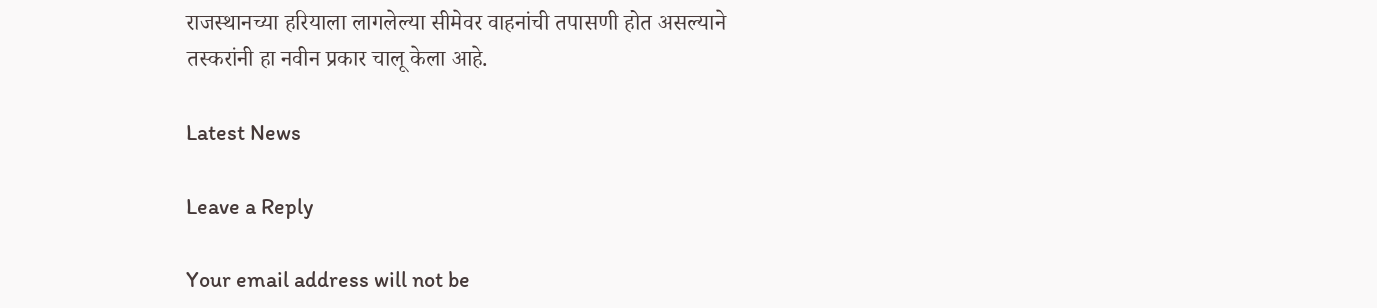राजस्थानच्या हरियाला लागलेल्या सीमेवर वाहनांची तपासणी होत असल्याने तस्करांनी हा नवीन प्रकार चालू केला आहे.

Latest News

Leave a Reply

Your email address will not be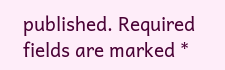published. Required fields are marked *